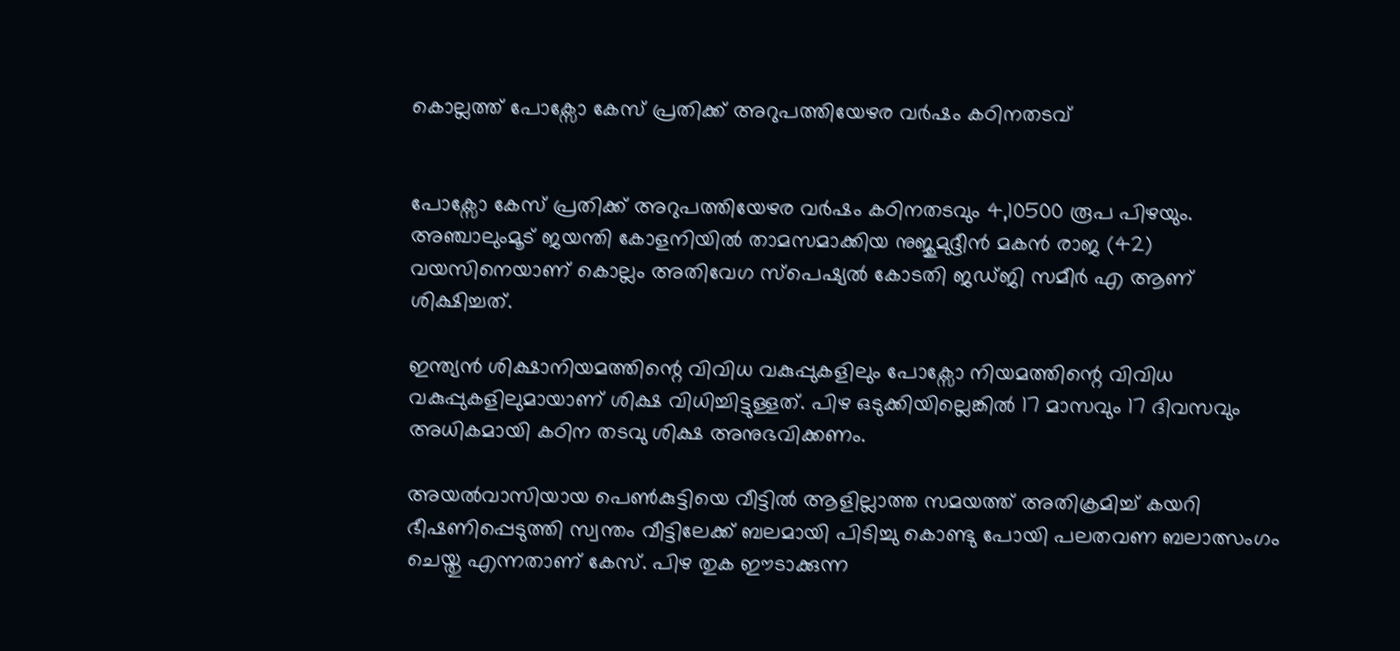കൊല്ലത്ത് പോക്സോ കേസ് പ്രതിക്ക് അറുപത്തിയേഴര വർഷം കഠിനതടവ്


പോക്സോ കേസ് പ്രതിക്ക് അറുപത്തിയേഴര വർഷം കഠിനതടവും 4,10500 രൂപ പിഴയും. അഞ്ചാലുംമൂട് ജയന്തി കോളനിയിൽ താമ‍സമാക്കിയ നുജുമുദ്ദീൻ മകൻ രാജ (42) വയസിനെയാണ് കൊല്ലം അതിവേഗ സ്പെഷ്യൽ കോടതി ജഡ്ജി സമീർ എ ആണ് ശിക്ഷിച്ചത്.

ഇന്ത്യൻ ശിക്ഷാനിയമത്തിന്റെ വിവിധ വകുപ്പുകളിലും പോക്സോ നിയമത്തിന്റെ വിവിധ വകുപ്പുകളിലുമായാണ് ശിക്ഷ വിധിച്ചിട്ടുള്ളത്. പിഴ ഒടുക്കിയില്ലെങ്കിൽ 17 മാസവും 17 ദിവസവും അധികമായി കഠിന തടവു ശിക്ഷ അനുഭവിക്കണം.

അയൽവാസിയായ പെൺകുട്ടിയെ വീട്ടിൽ ആളില്ലാത്ത സമയത്ത് അതിക്രമിച്ച് കയറി ഭീഷണിപ്പെടുത്തി സ്വന്തം വീട്ടിലേക്ക് ബലമായി പിടിച്ചു കൊണ്ടു പോയി പലതവണ ബലാത്സംഗം ചെയ്തു എന്നതാണ് കേസ്. പിഴ തുക ഈടാക്കുന്ന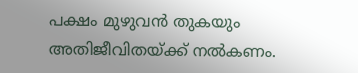പക്ഷം മുഴുവൻ തുകയും അതിജീവിതയ്ക്ക് നൽകണം.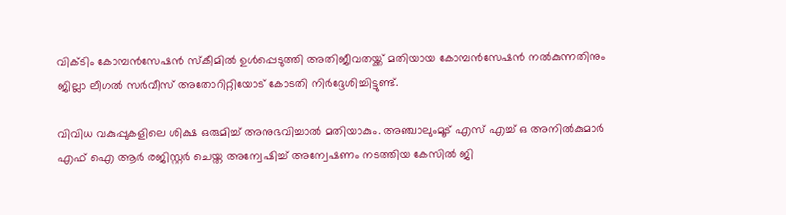വിക്ടിം കോമ്പൻസേഷൻ സ്കീമിൽ ഉൾപ്പെടുത്തി അതിജീവതയ്ക്ക് മതിയായ കോമ്പൻസേഷൻ നൽകുന്നതിനും ജില്ലാ ലീഗൽ സർവീസ് അതോറിറ്റിയോട് കോടതി നിർദ്ദേശിച്ചിട്ടുണ്ട്.

വിവിധ വകുപ്പുകളിലെ ശിക്ഷ ഒരുമിച്ച് അനുഭവിച്ചാൽ മതിയാകും. അഞ്ചാലുംമൂട് എസ് എച്ച് ഒ അനിൽകുമാർ എഫ് ഐ ആർ രജിസ്റ്റർ ചെയ്ത അന്വേഷിച്ച് അന്വേഷണം നടത്തിയ കേസിൽ ജി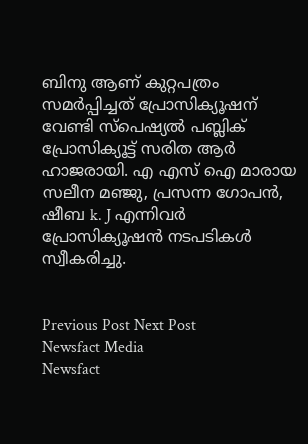ബിനു ആണ് കുറ്റപത്രം സമർപ്പിച്ചത് പ്രോസിക്യൂഷന് വേണ്ടി സ്പെഷ്യൽ പബ്ലിക് പ്രോസിക്യൂട്ട് സരിത ആർ ഹാജരായി. എ എസ് ഐ മാരായ സലീന മഞ്ജു, പ്രസന്ന ഗോപൻ, ഷീബ k. J എന്നിവർ പ്രോസിക്യൂഷൻ നടപടികൾ സ്വീകരിച്ചു.


Previous Post Next Post
Newsfact Media
Newsfact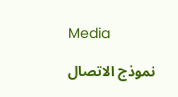Media

نموذج الاتصال